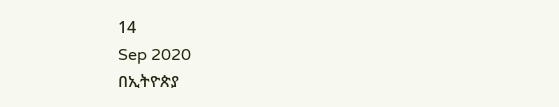14
Sep 2020
በኢትዮጵያ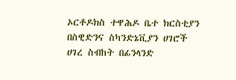ኦርቶዶክስ ተዋሕዶ ቤተ ክርስቲያን በስዊድንና ስካንድኔቪያን ሀገሮች ሀገረ ስብከት በፊንላንድ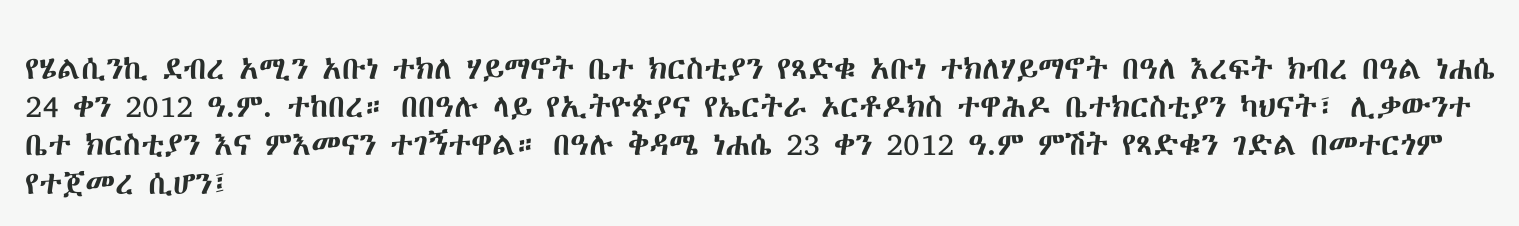የሄልሲንኪ ደብረ አሚን አቡነ ተክለ ሃይማኖት ቤተ ክርስቲያን የጻድቁ አቡነ ተክለሃይማኖት በዓለ እረፍት ክብረ በዓል ነሐሴ 24 ቀን 2012 ዓ.ም. ተከበረ። በበዓሉ ላይ የኢትዮጵያና የኤርትራ ኦርቶዶክስ ተዋሕዶ ቤተክርስቲያን ካህናት፣ ሊቃውንተ ቤተ ክርስቲያን እና ምእመናን ተገኝተዋል። በዓሉ ቅዳሜ ነሐሴ 23 ቀን 2012 ዓ.ም ምሽት የጻድቁን ገድል በመተርጎም የተጀመረ ሲሆን፤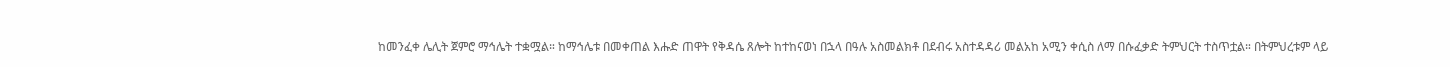ከመንፈቀ ሌሊት ጀምሮ ማኅሌት ተቋሟል። ከማኅሌቱ በመቀጠል እሑድ ጠዋት የቅዳሴ ጸሎት ከተከናወነ በኋላ በዓሉ አስመልክቶ በደብሩ አስተዳዳሪ መልአከ አሚን ቀሲስ ለማ በሱፈቃድ ትምህርት ተስጥቷል። በትምህረቱም ላይ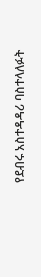የደብሩ አስተዳዳሪ ባስተላለፉት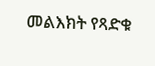መልእክት የጻድቁ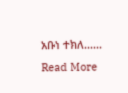አቡነ ተክለ......
Read More